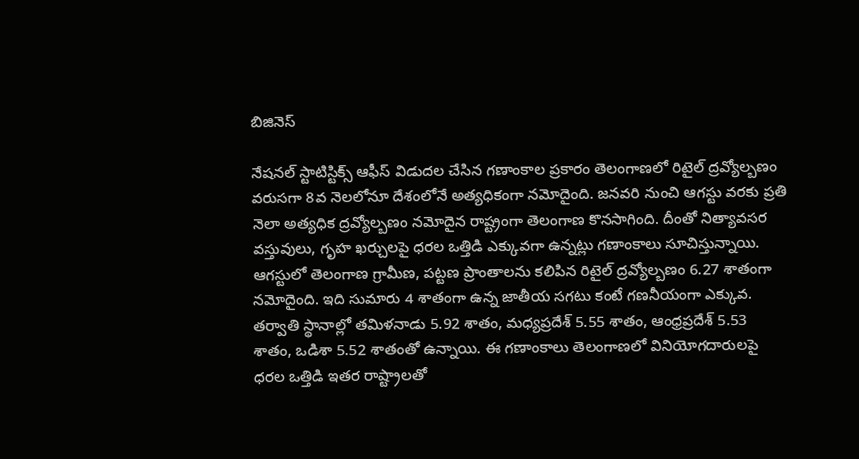బిజినెస్

నేషనల్ స్టాటిస్టిక్స్ ఆఫీస్ విడుదల చేసిన గణాంకాల ప్రకారం తెలంగాణలో రిటైల్ ద్రవ్యోల్బణం వరుసగా 8వ నెలలోనూ దేశంలోనే అత్యధికంగా నమోదైంది. జనవరి నుంచి ఆగస్టు వరకు ప్రతి నెలా అత్యధిక ద్రవ్యోల్బణం నమోదైన రాష్ట్రంగా తెలంగాణ కొనసాగింది. దీంతో నిత్యావసర వస్తువులు, గృహ ఖర్చులపై ధరల ఒత్తిడి ఎక్కువగా ఉన్నట్లు గణాంకాలు సూచిస్తున్నాయి.
ఆగస్టులో తెలంగాణ గ్రామీణ, పట్టణ ప్రాంతాలను కలిపిన రిటైల్ ద్రవ్యోల్బణం 6.27 శాతంగా నమోదైంది. ఇది సుమారు 4 శాతంగా ఉన్న జాతీయ సగటు కంటే గణనీయంగా ఎక్కువ. తర్వాతి స్థానాల్లో తమిళనాడు 5.92 శాతం, మధ్యప్రదేశ్ 5.55 శాతం, ఆంధ్రప్రదేశ్ 5.53 శాతం, ఒడిశా 5.52 శాతంతో ఉన్నాయి. ఈ గణాంకాలు తెలంగాణలో వినియోగదారులపై ధరల ఒత్తిడి ఇతర రాష్ట్రాలతో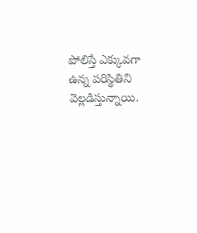పోలిస్తే ఎక్కువగా ఉన్న పరిస్థితిని వెల్లడిస్తున్నాయి.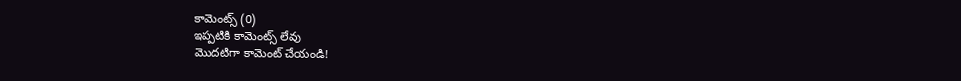కామెంట్స్ (0)
ఇప్పటికి కామెంట్స్ లేవు
మొదటిగా కామెంట్ చేయండి!